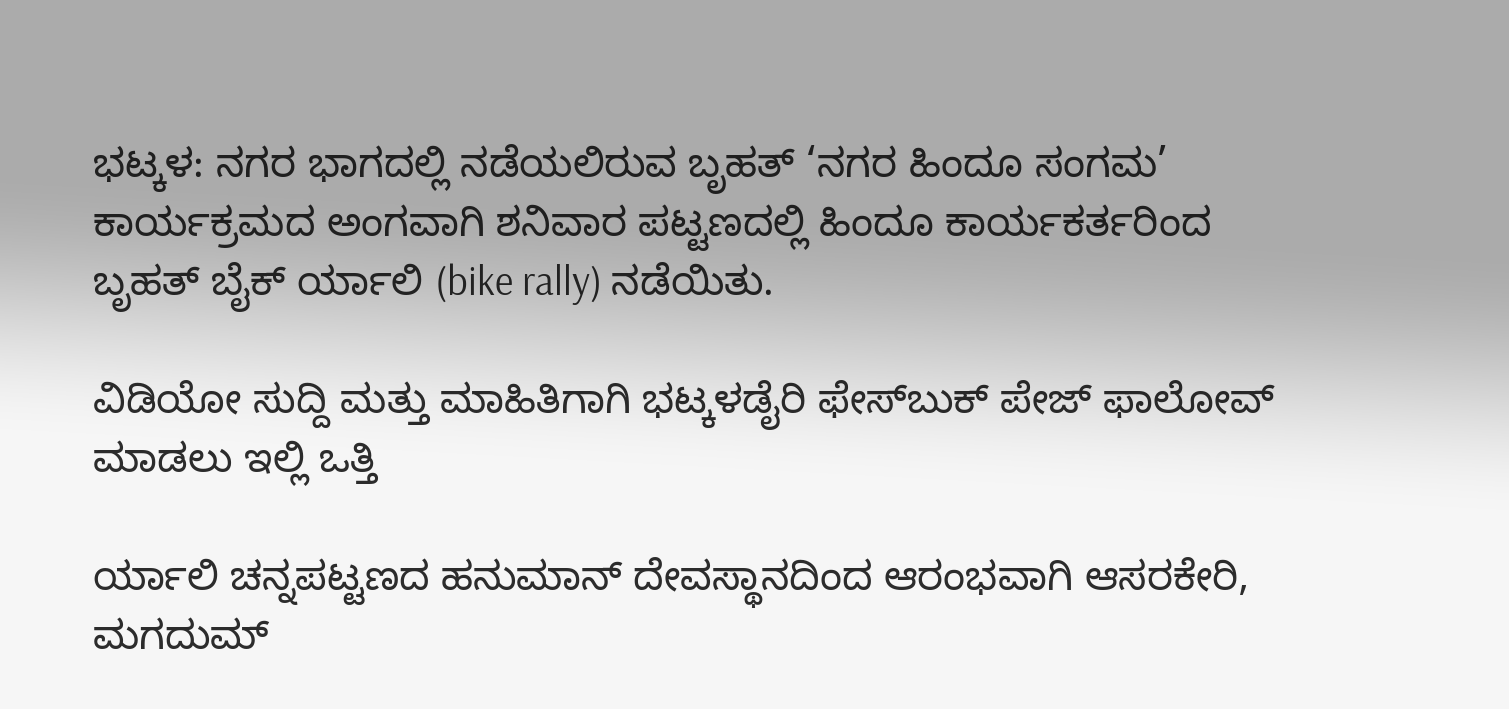ಭಟ್ಕಳ: ನಗರ ಭಾಗದಲ್ಲಿ ನಡೆಯಲಿರುವ ಬೃಹತ್ ‘ನಗರ ಹಿಂದೂ ಸಂಗಮ’ ಕಾರ್ಯಕ್ರಮದ ಅಂಗವಾಗಿ ಶನಿವಾರ ಪಟ್ಟಣದಲ್ಲಿ ಹಿಂದೂ ಕಾರ್ಯಕರ್ತರಿಂದ ಬೃಹತ್ ಬೈಕ್ ರ್ಯಾಲಿ (bike rally) ನಡೆಯಿತು.

ವಿಡಿಯೋ ಸುದ್ದಿ ಮತ್ತು ಮಾಹಿತಿಗಾಗಿ ಭಟ್ಕಳಡೈರಿ ಫೇಸ್‌ಬುಕ್‌ ಪೇಜ್ ಫಾಲೋವ್ ಮಾಡಲು ಇಲ್ಲಿ ಒತ್ತಿ

ರ್ಯಾಲಿ ಚನ್ನಪಟ್ಟಣದ ಹನುಮಾನ್ ದೇವಸ್ಥಾನದಿಂದ ಆರಂಭವಾಗಿ ಆಸರಕೇರಿ, ಮಗದುಮ್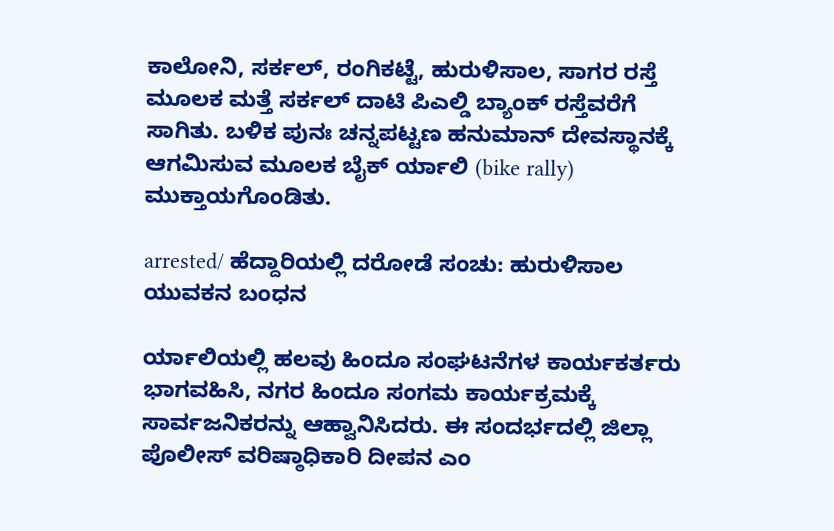ಕಾಲೋನಿ, ಸರ್ಕಲ್, ರಂಗಿಕಟ್ಟೆ, ಹುರುಳಿಸಾಲ, ಸಾಗರ ರಸ್ತೆ ಮೂಲಕ ಮತ್ತೆ ಸರ್ಕಲ್ ದಾಟಿ ಪಿಎಲ್ಡಿ ಬ್ಯಾಂಕ್ ರಸ್ತೆವರೆಗೆ ಸಾಗಿತು. ಬಳಿಕ ಪುನಃ ಚನ್ನಪಟ್ಟಣ ಹನುಮಾನ್ ದೇವಸ್ಥಾನಕ್ಕೆ ಆಗಮಿಸುವ ಮೂಲಕ ಬೈಕ್ ರ್ಯಾಲಿ (bike rally) ಮುಕ್ತಾಯಗೊಂಡಿತು.

arrested/ ಹೆದ್ದಾರಿಯಲ್ಲಿ ದರೋಡೆ ಸಂಚು: ಹುರುಳಿಸಾಲ ಯುವಕನ ಬಂಧನ

ರ್ಯಾಲಿಯಲ್ಲಿ ಹಲವು ಹಿಂದೂ ಸಂಘಟನೆಗಳ ಕಾರ್ಯಕರ್ತರು ಭಾಗವಹಿಸಿ, ನಗರ ಹಿಂದೂ ಸಂಗಮ ಕಾರ್ಯಕ್ರಮಕ್ಕೆ ಸಾರ್ವಜನಿಕರನ್ನು ಆಹ್ವಾನಿಸಿದರು. ಈ ಸಂದರ್ಭದಲ್ಲಿ ಜಿಲ್ಲಾ ಪೊಲೀಸ್ ವರಿಷ್ಠಾಧಿಕಾರಿ ದೀಪನ ಎಂ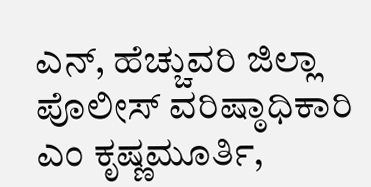ಎನ್, ಹೆಚ್ಚುವರಿ ಜಿಲ್ಲಾ ಪೊಲೀಸ್ ವರಿಷ್ಠಾಧಿಕಾರಿ ಎಂ ಕೃಷ್ಣಮೂರ್ತಿ,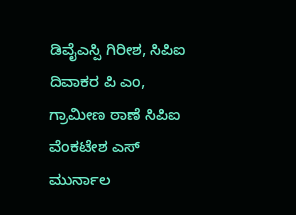ಡಿವೈಎಸ್ಪಿ ಗಿರೀಶ, ಸಿಪಿಐ ದಿವಾಕರ ಪಿ ಎಂ, ಗ್ರಾಮೀಣ ಠಾಣೆ ಸಿಪಿಐ ವೆಂಕಟೇಶ ಎಸ್ ಮುರ್ನಾಲ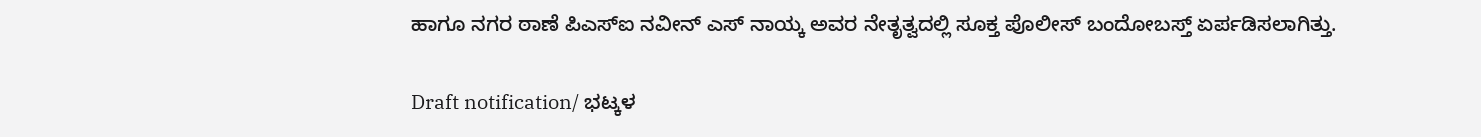ಹಾಗೂ ನಗರ ಠಾಣೆ ಪಿಎಸ್ಐ ನವೀನ್ ಎಸ್ ನಾಯ್ಕ ಅವರ ನೇತೃತ್ವದಲ್ಲಿ ಸೂಕ್ತ ಪೊಲೀಸ್ ಬಂದೋಬಸ್ತ್ ಏರ್ಪಡಿಸಲಾಗಿತ್ತು.

Draft notification/ ಭಟ್ಕಳ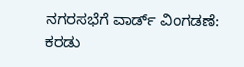ನಗರಸಭೆಗೆ ವಾರ್ಡ್ ವಿಂಗಡಣೆ: ಕರಡು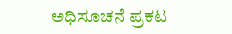ಅಧಿಸೂಚನೆ ಪ್ರಕಟ